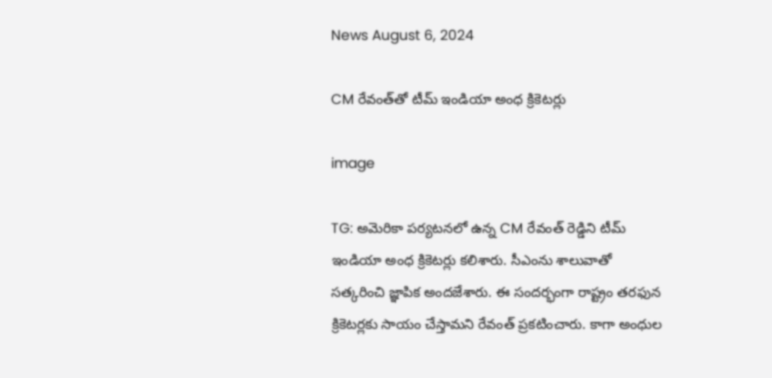News August 6, 2024

CM రేవంత్‌తో టీమ్ ఇండియా అంధ క్రికెటర్లు

image

TG: అమెరికా పర్యటనలో ఉన్న CM రేవంత్ రెడ్డిని టీమ్ ఇండియా అంధ క్రికెటర్లు కలిశారు. సీఎంను శాలువాతో సత్కరించి జ్ఞాపిక అందజేశారు. ఈ సందర్భంగా రాష్ట్రం తరఫున క్రికెటర్లకు సాయం చేస్తామని రేవంత్ ప్రకటించారు. కాగా అంధుల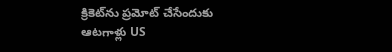క్రికెట్‌ను ప్రమోట్ చేసేందుకు ఆటగాళ్లు US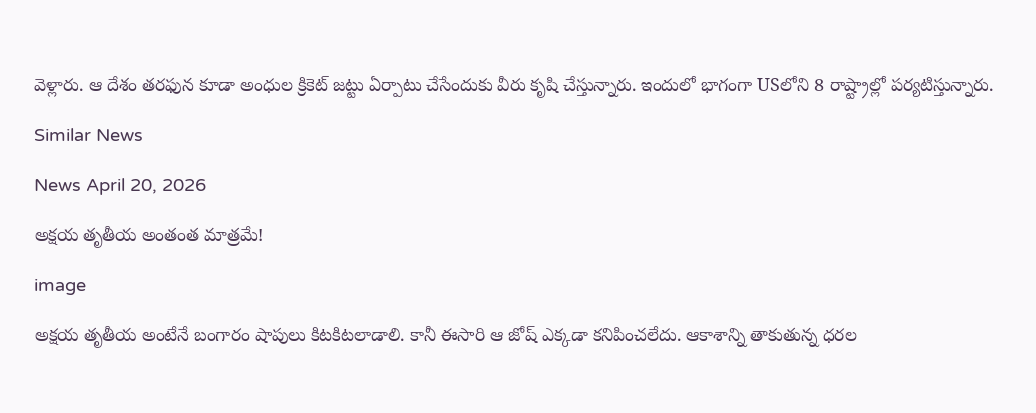వెళ్లారు. ఆ దేశం తరఫున కూడా అంధుల క్రికెట్ జట్టు ఏర్పాటు చేసేందుకు వీరు కృషి చేస్తున్నారు. ఇందులో భాగంగా USలోని 8 రాష్ట్రాల్లో పర్యటిస్తున్నారు.

Similar News

News April 20, 2026

అక్షయ తృతీయ అంతంత మాత్రమే!

image

అక్షయ తృతీయ అంటేనే బంగారం షాపులు కిటకిటలాడాలి. కానీ ఈసారి ఆ జోష్ ఎక్కడా కనిపించలేదు. ఆకాశాన్ని తాకుతున్న ధరల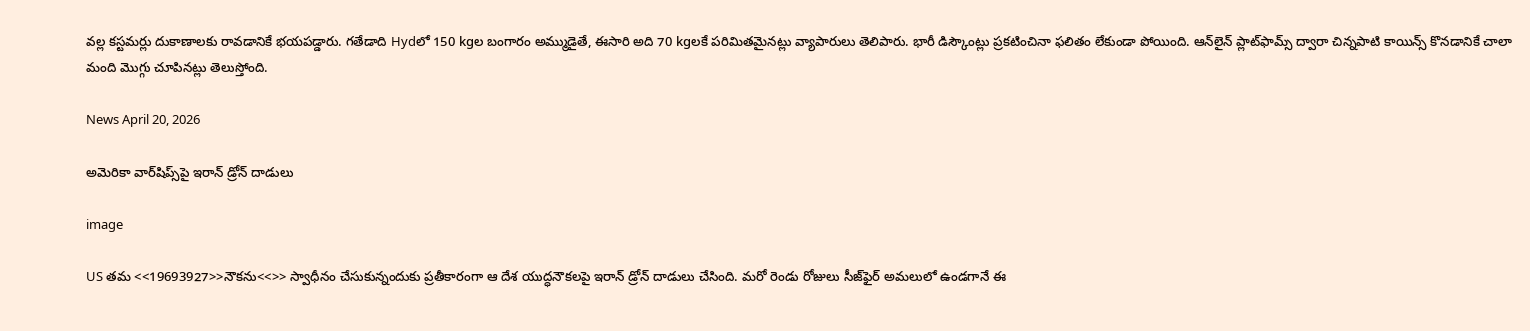వల్ల కస్టమర్లు దుకాణాలకు రావడానికే భయపడ్డారు. గతేడాది Hydలో 150 kgల బంగారం అమ్ముడైతే, ఈసారి అది 70 kgలకే పరిమితమైనట్లు వ్యాపారులు తెలిపారు. భారీ డిస్కౌంట్లు ప్రకటించినా ఫలితం లేకుండా పోయింది. ఆన్‌లైన్ ప్లాట్‌ఫామ్స్ ద్వారా చిన్నపాటి కాయిన్స్ కొనడానికే చాలా మంది మొగ్గు చూపినట్లు తెలుస్తోంది.

News April 20, 2026

అమెరికా వార్‌షిప్స్‌పై ఇరాన్ డ్రోన్ దాడులు

image

US తమ <<19693927>>నౌకను<<>> స్వాధీనం చేసుకున్నందుకు ప్రతీకారంగా ఆ దేశ యుద్ధనౌకలపై ఇరాన్ డ్రోన్ దాడులు చేసింది. మరో రెండు రోజులు సీజ్‌ఫైర్ అమలులో ఉండగానే ఈ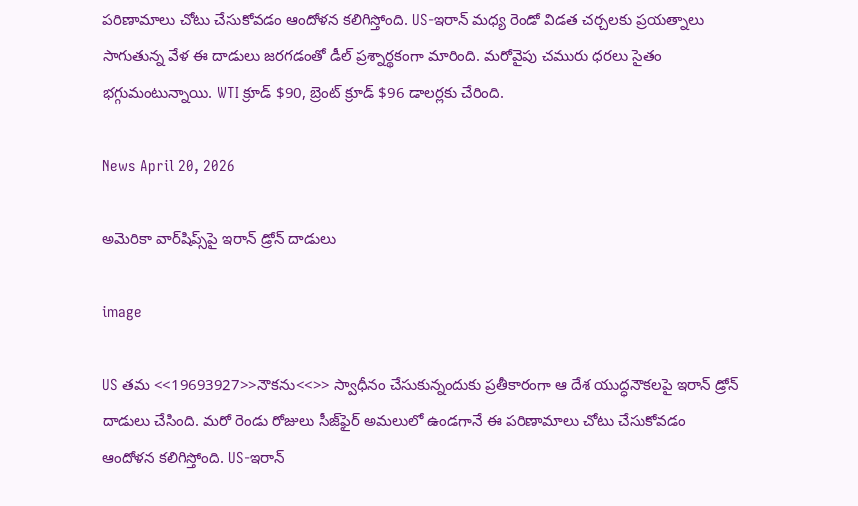పరిణామాలు చోటు చేసుకోవడం ఆందోళన కలిగిస్తోంది. US-ఇరాన్ మధ్య రెండో విడత చర్చలకు ప్రయత్నాలు సాగుతున్న వేళ ఈ దాడులు జరగడంతో డీల్ ప్రశ్నార్థకంగా మారింది. మరోవైపు చమురు ధరలు సైతం భగ్గుమంటున్నాయి. WTI క్రూడ్ $90, బ్రెంట్ క్రూడ్ $96 డాలర్లకు చేరింది.

News April 20, 2026

అమెరికా వార్‌షిప్స్‌పై ఇరాన్ డ్రోన్ దాడులు

image

US తమ <<19693927>>నౌకను<<>> స్వాధీనం చేసుకున్నందుకు ప్రతీకారంగా ఆ దేశ యుద్ధనౌకలపై ఇరాన్ డ్రోన్ దాడులు చేసింది. మరో రెండు రోజులు సీజ్‌ఫైర్ అమలులో ఉండగానే ఈ పరిణామాలు చోటు చేసుకోవడం ఆందోళన కలిగిస్తోంది. US-ఇరాన్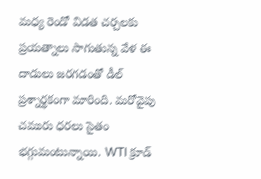మధ్య రెండో విడత చర్చలకు ప్రయత్నాలు సాగుతున్న వేళ ఈ దాడులు జరగడంతో డీల్ ప్రశ్నార్థకంగా మారింది. మరోవైపు చమురు ధరలు సైతం భగ్గుమంటున్నాయి. WTI క్రూడ్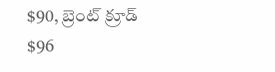$90, బ్రెంట్ క్రూడ్ $96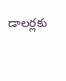డాలర్లకు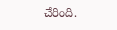చేరింది.